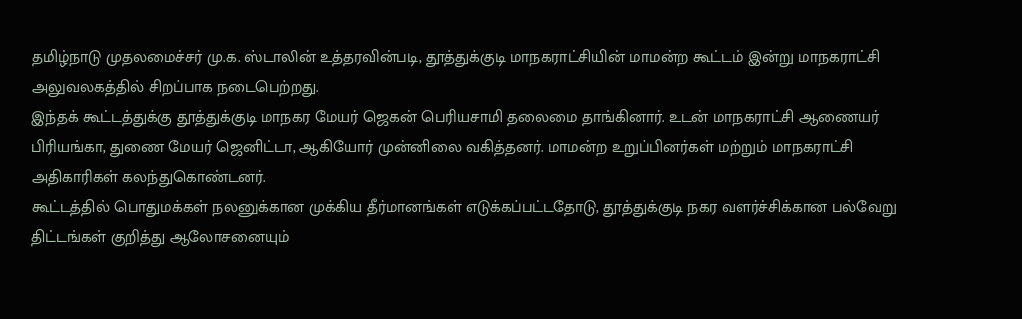தமிழ்நாடு முதலமைச்சர் மு.க. ஸ்டாலின் உத்தரவின்படி, தூத்துக்குடி மாநகராட்சியின் மாமன்ற கூட்டம் இன்று மாநகராட்சி அலுவலகத்தில் சிறப்பாக நடைபெற்றது.
இந்தக் கூட்டத்துக்கு தூத்துக்குடி மாநகர மேயர் ஜெகன் பெரியசாமி தலைமை தாங்கினார். உடன் மாநகராட்சி ஆணையர் பிரியங்கா, துணை மேயர் ஜெனிட்டா, ஆகியோர் முன்னிலை வகித்தனர். மாமன்ற உறுப்பினர்கள் மற்றும் மாநகராட்சி அதிகாரிகள் கலந்துகொண்டனர்.
கூட்டத்தில் பொதுமக்கள் நலனுக்கான முக்கிய தீர்மானங்கள் எடுக்கப்பட்டதோடு, தூத்துக்குடி நகர வளர்ச்சிக்கான பல்வேறு திட்டங்கள் குறித்து ஆலோசனையும்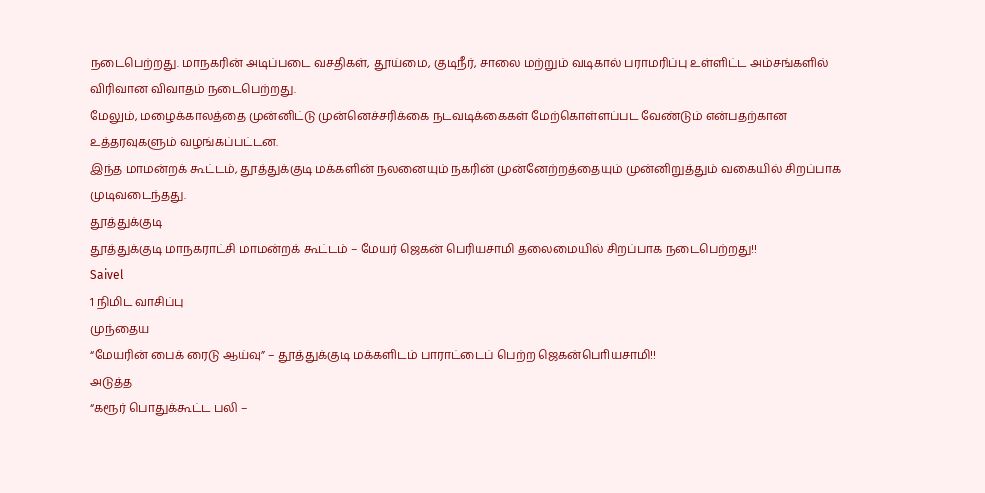நடைபெற்றது. மாநகரின் அடிப்படை வசதிகள், தூய்மை, குடிநீர், சாலை மற்றும் வடிகால் பராமரிப்பு உள்ளிட்ட அம்சங்களில் விரிவான விவாதம் நடைபெற்றது.
மேலும், மழைக்காலத்தை முன்னிட்டு முன்னெச்சரிக்கை நடவடிக்கைகள் மேற்கொள்ளப்பட வேண்டும் என்பதற்கான உத்தரவுகளும் வழங்கப்பட்டன.
இந்த மாமன்றக் கூட்டம், தூத்துக்குடி மக்களின் நலனையும் நகரின் முன்னேற்றத்தையும் முன்னிறுத்தும் வகையில் சிறப்பாக முடிவடைந்தது.
தூத்துக்குடி
தூத்துக்குடி மாநகராட்சி மாமன்றக் கூட்டம் – மேயர் ஜெகன் பெரியசாமி தலைமையில் சிறப்பாக நடைபெற்றது!!
Saivel
1 நிமிட வாசிப்பு
முந்தைய
“மேயரின் பைக் ரைடு ஆய்வு” – தூத்துக்குடி மக்களிடம் பாராட்டைப் பெற்ற ஜெகன்பொியசாமி!!
அடுத்த
“கரூர் பொதுக்கூட்ட பலி –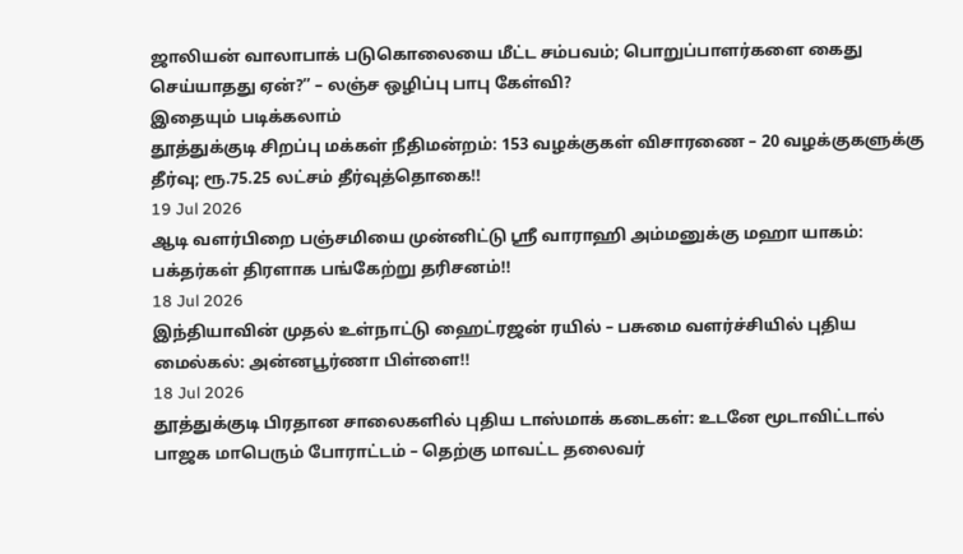ஜாலியன் வாலாபாக் படுகொலையை மீட்ட சம்பவம்; பொறுப்பாளர்களை கைது செய்யாதது ஏன்?” – லஞ்ச ஒழிப்பு பாபு கேள்வி?
இதையும் படிக்கலாம்
தூத்துக்குடி சிறப்பு மக்கள் நீதிமன்றம்: 153 வழக்குகள் விசாரணை – 20 வழக்குகளுக்கு தீர்வு; ரூ.75.25 லட்சம் தீர்வுத்தொகை!!
19 Jul 2026
ஆடி வளர்பிறை பஞ்சமியை முன்னிட்டு ஸ்ரீ வாராஹி அம்மனுக்கு மஹா யாகம்: பக்தர்கள் திரளாக பங்கேற்று தரிசனம்!!
18 Jul 2026
இந்தியாவின் முதல் உள்நாட்டு ஹைட்ரஜன் ரயில் – பசுமை வளர்ச்சியில் புதிய மைல்கல்: அன்னபூர்ணா பிள்ளை!!
18 Jul 2026
தூத்துக்குடி பிரதான சாலைகளில் புதிய டாஸ்மாக் கடைகள்: உடனே மூடாவிட்டால் பாஜக மாபெரும் போராட்டம் – தெற்கு மாவட்ட தலைவர்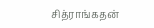சித்ராங்கதன்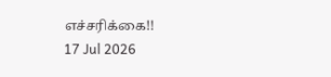எச்சரிக்கை!!
17 Jul 2026